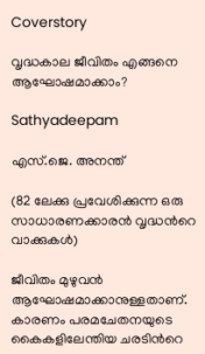Coverstory

വൃദ്ധകാല ജീവിതം എങ്ങനെ ആഘോഷമാക്കാം?

Sathyadeepam

എസ്.ജെ. അനന്ത്

(82 ലേക്കു പ്രവേശിക്കുന്ന ഒരു സാധാരണക്കാരന്‍ വൃദ്ധന്‍റെ വാക്കുകള്‍)

ജീവിതം മുഴുവന്‍ ആഘോഷമാക്കാനുള്ളതാണ്. കാരണം പരമചേതനയുടെ കൈകളിലേന്തിയ ചരടിന്‍റെ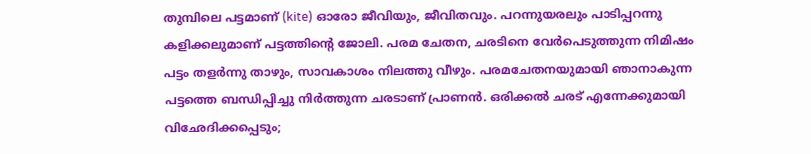തുമ്പിലെ പട്ടമാണ് (kite) ഓരോ ജീവിയും, ജീവിതവും. പറന്നുയരലും പാടിപ്പറന്നു കളിക്കലുമാണ് പട്ടത്തിന്‍റെ ജോലി. പരമ ചേതന, ചരടിനെ വേര്‍പെടുത്തുന്ന നിമിഷം പട്ടം തളര്‍ന്നു താഴും, സാവകാശം നിലത്തു വീഴും. പരമചേതനയുമായി ഞാനാകുന്ന പട്ടത്തെ ബന്ധിപ്പിച്ചു നിര്‍ത്തുന്ന ചരടാണ് പ്രാണന്‍. ഒരിക്കല്‍ ചരട് എന്നേക്കുമായി വിഛേദിക്കപ്പെടും;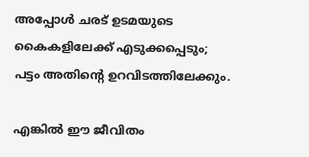അപ്പോള്‍ ചരട് ഉടമയുടെ കൈകളിലേക്ക് എടുക്കപ്പെടും; പട്ടം അതിന്‍റെ ഉറവിടത്തിലേക്കും.

എങ്കില്‍ ഈ ജീവിതം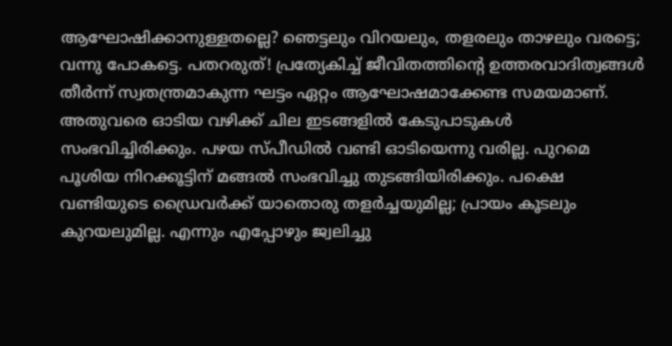ആഘോഷിക്കാനുള്ളതല്ലെ? ഞെട്ടലും വിറയലും, തളരലും താഴലും വരട്ടെ; വന്നു പോകട്ടെ. പതറരുത്! പ്രത്യേകിച്ച് ജീവിതത്തിന്‍റെ ഉത്തരവാദിത്വങ്ങള്‍ തീര്‍ന്ന് സ്വതന്ത്രമാകുന്ന ഘട്ടം ഏറ്റം ആഘോഷമാക്കേണ്ട സമയമാണ്. അതുവരെ ഓടിയ വഴിക്ക് ചില ഇടങ്ങളില്‍ കേടുപാടുകള്‍ സംഭവിച്ചിരിക്കും. പഴയ സ്പീഡില്‍ വണ്ടി ഓടിയെന്നു വരില്ല. പുറമെ പൂശിയ നിറക്കൂട്ടിന് മങ്ങല്‍ സംഭവിച്ചു തുടങ്ങിയിരിക്കും. പക്ഷെ വണ്ടിയുടെ ഡ്രൈവര്‍ക്ക് യാതൊരു തളര്‍ച്ചയുമില്ല; പ്രായം കൂടലും കുറയലുമില്ല. എന്നും എപ്പോഴും ജ്വലിച്ചു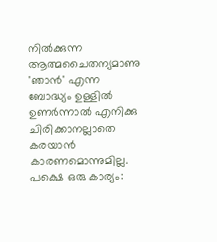നില്‍ക്കുന്ന ആത്മചൈതന്യമാണു 'ഞാന്‍' എന്ന ബോദ്ധ്യം ഉള്ളില്‍ ഉണര്‍ന്നാല്‍ എനിക്കു ചിരിക്കാനല്ലാതെ കരയാന്‍ കാരണമൊന്നുമില്ല. പക്ഷെ ഒരു കാര്യം: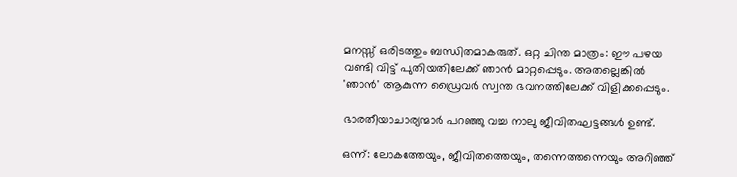മനസ്സ് ഒരിടത്തും ബന്ധിതമാകരുത്. ഒറ്റ ചിന്ത മാത്രം: ഈ പഴയ വണ്ടി വിട്ട് പുതിയതിലേക്ക് ഞാന്‍ മാറ്റപ്പെടും. അതല്ലെങ്കില്‍ 'ഞാന്‍' ആകുന്ന ഡ്രൈവര്‍ സ്വന്ത ഭവനത്തിലേക്ക് വിളിക്കപ്പെടും.

ഭാരതീയാചാര്യന്മാര്‍ പറഞ്ഞു വച്ച നാലു ജീവിതഘട്ടങ്ങള്‍ ഉണ്ട്.

ഒന്ന്: ലോകത്തേയും, ജീവിതത്തെയും, തന്നെത്തന്നെയും അറിഞ്ഞ്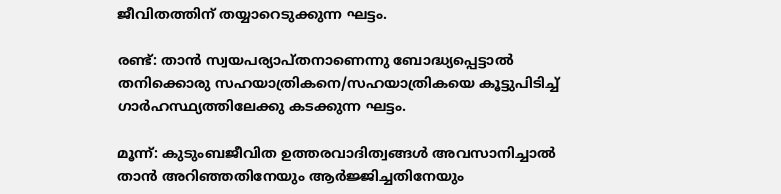ജീവിതത്തിന് തയ്യാറെടുക്കുന്ന ഘട്ടം.

രണ്ട്: താന്‍ സ്വയപര്യാപ്തനാണെന്നു ബോദ്ധ്യപ്പെട്ടാല്‍ തനിക്കൊരു സഹയാത്രികനെ/സഹയാത്രികയെ കൂട്ടുപിടിച്ച് ഗാര്‍ഹസ്ഥ്യത്തിലേക്കു കടക്കുന്ന ഘട്ടം.

മൂന്ന്: കുടുംബജീവിത ഉത്തരവാദിത്വങ്ങള്‍ അവസാനിച്ചാല്‍ താന്‍ അറിഞ്ഞതിനേയും ആര്‍ജ്ജിച്ചതിനേയും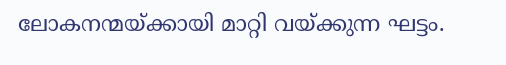ലോകനന്മയ്ക്കായി മാറ്റി വയ്ക്കുന്ന ഘട്ടം.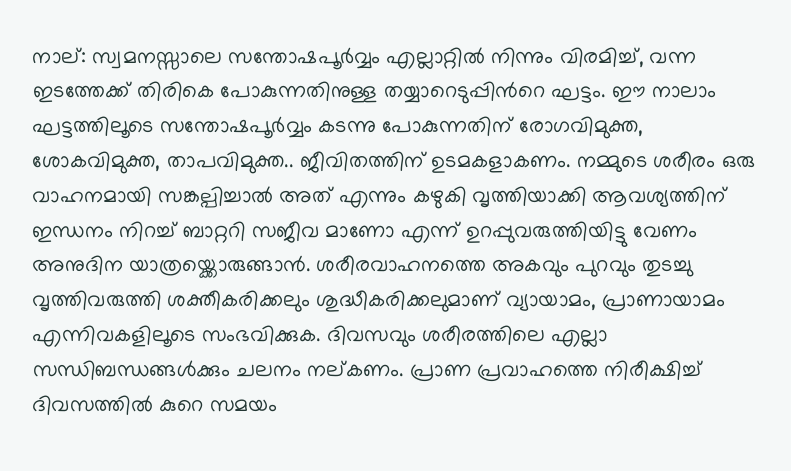നാല്: സ്വമനസ്സാലെ സന്തോഷപൂര്‍വ്വം എല്ലാറ്റില്‍ നിന്നും വിരമിച്ച്, വന്ന ഇടത്തേക്ക് തിരികെ പോകുന്നതിനുള്ള തയ്യാറെടുപ്പിന്‍റെ ഘട്ടം. ഈ നാലാം ഘട്ടത്തിലൂടെ സന്തോഷപൂര്‍വ്വം കടന്നു പോകുന്നതിന് രോഗവിമുക്ത, ശോകവിമുക്ത, താപവിമുക്ത.. ജീവിതത്തിന് ഉടമകളാകണം. നമ്മുടെ ശരീരം ഒരു വാഹനമായി സങ്കല്പിച്ചാല്‍ അത് എന്നും കഴുകി വൃത്തിയാക്കി ആവശ്യത്തിന് ഇന്ധനം നിറച്ച് ബാറ്ററി സജീവ മാണോ എന്ന് ഉറപ്പുവരുത്തിയിട്ടു വേണം അനുദിന യാത്രയ്ക്കൊരുങ്ങാന്‍. ശരീരവാഹനത്തെ അകവും പുറവും തുടച്ചു വൃത്തിവരുത്തി ശക്തീകരിക്കലും ശുദ്ധീകരിക്കലുമാണ് വ്യായാമം, പ്രാണായാമം എന്നിവകളിലൂടെ സംഭവിക്കുക. ദിവസവും ശരീരത്തിലെ എല്ലാ സന്ധിബന്ധങ്ങള്‍ക്കും ചലനം നല്കണം. പ്രാണ പ്രവാഹത്തെ നിരീക്ഷിച്ച് ദിവസത്തില്‍ കുറെ സമയം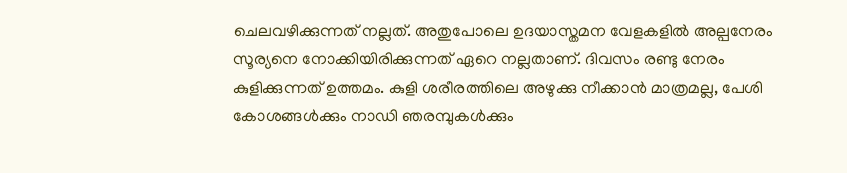ചെലവഴിക്കുന്നത് നല്ലത്. അതുപോലെ ഉദയാസ്തമന വേളകളില്‍ അല്പനേരം സൂര്യനെ നോക്കിയിരിക്കുന്നത് ഏറെ നല്ലതാണ്. ദിവസം രണ്ടു നേരം കുളിക്കുന്നത് ഉത്തമം. കുളി ശരീരത്തിലെ അഴുക്കു നീക്കാന്‍ മാത്രമല്ല, പേശി കോശങ്ങള്‍ക്കും നാഡി ഞരമ്പുകള്‍ക്കും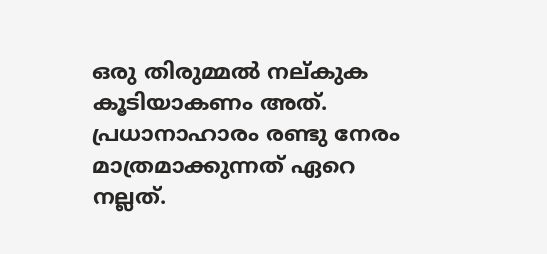ഒരു തിരുമ്മല്‍ നല്കുക കൂടിയാകണം അത്. പ്രധാനാഹാരം രണ്ടു നേരം മാത്രമാക്കുന്നത് ഏറെ നല്ലത്.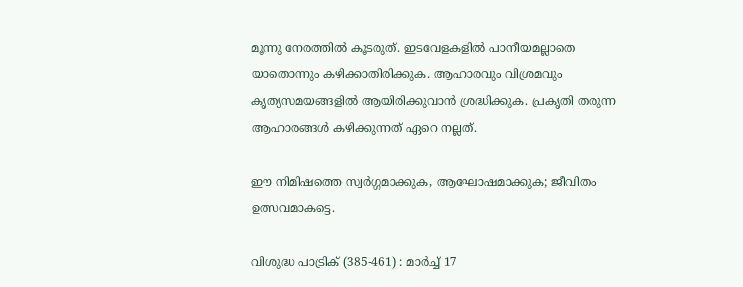മൂന്നു നേരത്തില്‍ കൂടരുത്. ഇടവേളകളില്‍ പാനീയമല്ലാതെ യാതൊന്നും കഴിക്കാതിരിക്കുക. ആഹാരവും വിശ്രമവും കൃത്യസമയങ്ങളില്‍ ആയിരിക്കുവാന്‍ ശ്രദ്ധിക്കുക. പ്രകൃതി തരുന്ന ആഹാരങ്ങള്‍ കഴിക്കുന്നത് ഏറെ നല്ലത്.

ഈ നിമിഷത്തെ സ്വര്‍ഗ്ഗമാക്കുക, ആഘോഷമാക്കുക; ജീവിതം ഉത്സവമാകട്ടെ.

വിശുദ്ധ പാട്രിക് (385-461) : മാര്‍ച്ച് 17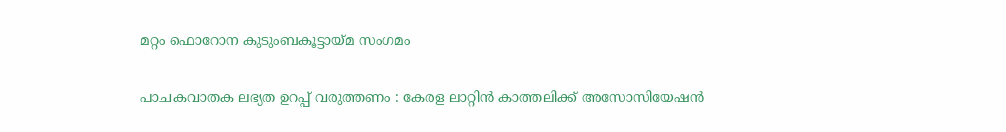മറ്റം ഫൊറോന കുടുംബകൂട്ടായ്മ സംഗമം

പാചകവാതക ലഭ്യത ഉറപ്പ് വരുത്തണം : കേരള ലാറ്റിന്‍ കാത്തലിക്ക് അസോസിയേഷന്‍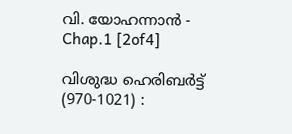വി. യോഹന്നാൻ - Chap.1 [2of4]

വിശുദ്ധ ഹെരിബര്‍ട്ട് (970-1021) :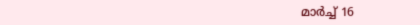മാര്‍ച്ച് 16